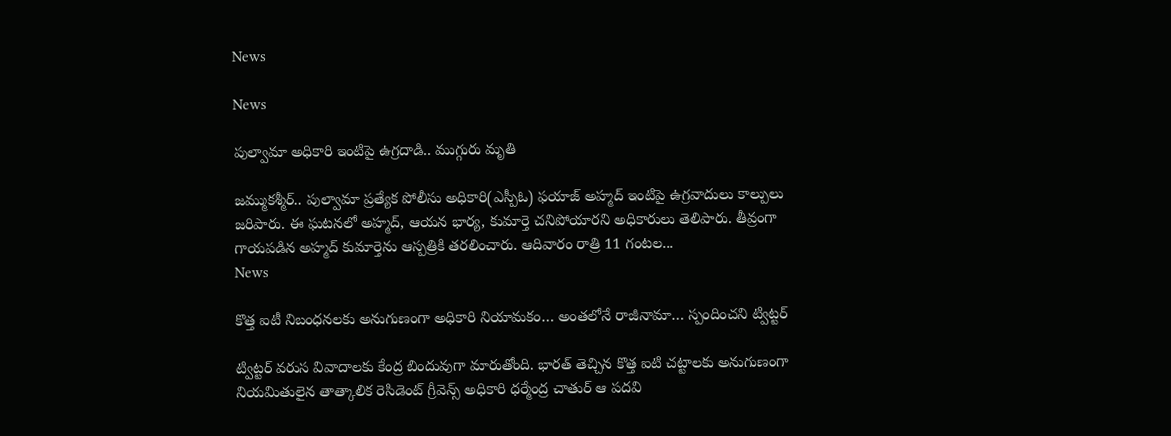News

News

పుల్వామా అధికారి ఇంటిపై ఉగ్రదాడి.. ముగ్గురు మృతి

జమ్ముకశ్మీర్‌.. పుల్వామా ప్రత్యేక పోలీసు అధికారి(ఎస్పీఓ) ఫయాజ్‌ అహ్మద్‌ ఇంటిపై ఉగ్రవాదులు కాల్పులు జరిపారు. ఈ ఘటనలో అహ్మద్, ఆయన భార్య, కుమార్తె చనిపోయారని అధికారులు తెలిపారు. తీవ్రంగా గాయపడిన అహ్మద్ కుమార్తెను ఆస్పత్రికి తరలించారు. ఆదివారం రాత్రి 11 గంటల...
News

కొత్త ఐటీ నిబంధనలకు అనుగుణంగా అధికారి నియామకం… అంతలోనే రాజీనామా… స్పందించని ట్విట్టర్

ట్విట్టర్ వరుస వివాదాలకు కేంద్ర బిందువుగా మారుతోంది. భారత్ తెచ్చిన కొత్త ఐటి చట్టాలకు అనుగుణంగా నియమితులైన తాత్కాలిక రెసిడెంట్‌ గ్రీవెన్స్‌ అధికారి ధర్మేంద్ర చాతుర్‌ ఆ పదవి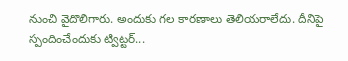నుంచి వైదొలిగారు. అందుకు గల కారణాలు తెలియరాలేదు. దీనిపై స్పందించేందుకు ట్విట్టర్...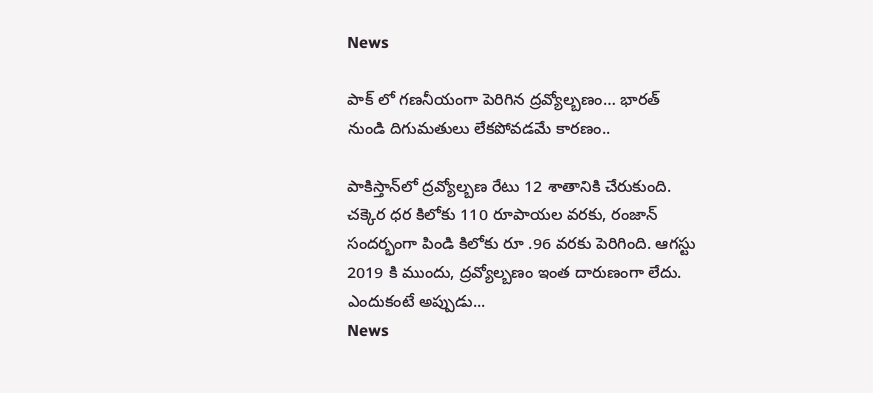News

పాక్ లో గణనీయంగా పెరిగిన ద్రవ్యోల్బణం… భారత్ నుండి దిగుమతులు లేకపోవడమే కారణం..

పాకిస్తాన్‌లో ద్రవ్యోల్బణ రేటు 12 శాతానికి చేరుకుంది. చక్కెర ధర కిలోకు 110 రూపాయల వరకు, రంజాన్ సందర్భంగా పిండి కిలోకు రూ .96 వరకు పెరిగింది. ఆగస్టు 2019 కి ముందు, ద్రవ్యోల్బణం ఇంత దారుణంగా లేదు. ఎందుకంటే అప్పుడు...
News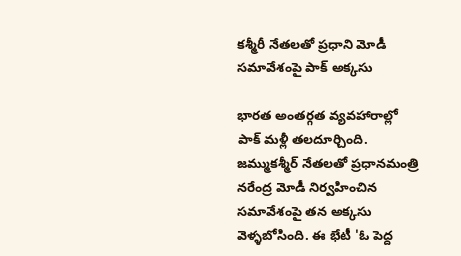కశ్మీరీ నేతలతో ప్రధాని మోడీ సమావేశంపై పాక్ అక్కసు

భారత అంతర్గత వ్యవహారాల్లో పాక్ మళ్లీ తలదూర్చింది. జమ్ముకశ్మీర్ నేతలతో ప్రధానమంత్రి నరేంద్ర మోడీ నిర్వహించిన సమావేశంపై తన అక్కసు వెళ్ళబోసింది. ఈ భేటీ 'ఓ పెద్ద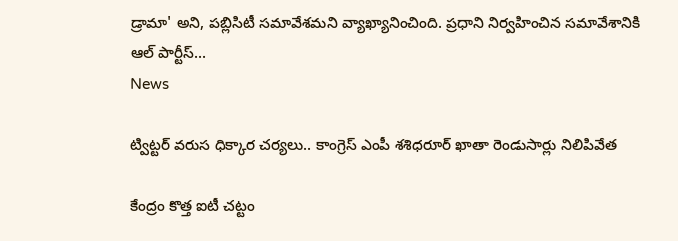డ్రామా' అని, పబ్లిసిటీ సమావేశమని వ్యాఖ్యానించింది. ప్రధాని నిర్వహించిన సమావేశానికి ఆల్ పార్టీస్...
News

ట్విట్టర్ వరుస ధిక్కార చర్యలు.. కాంగ్రెస్ ఎంపీ శశిధరూర్ ఖాతా రెండుసార్లు నిలిపివేత

కేంద్రం కొత్త ఐటీ చట్టం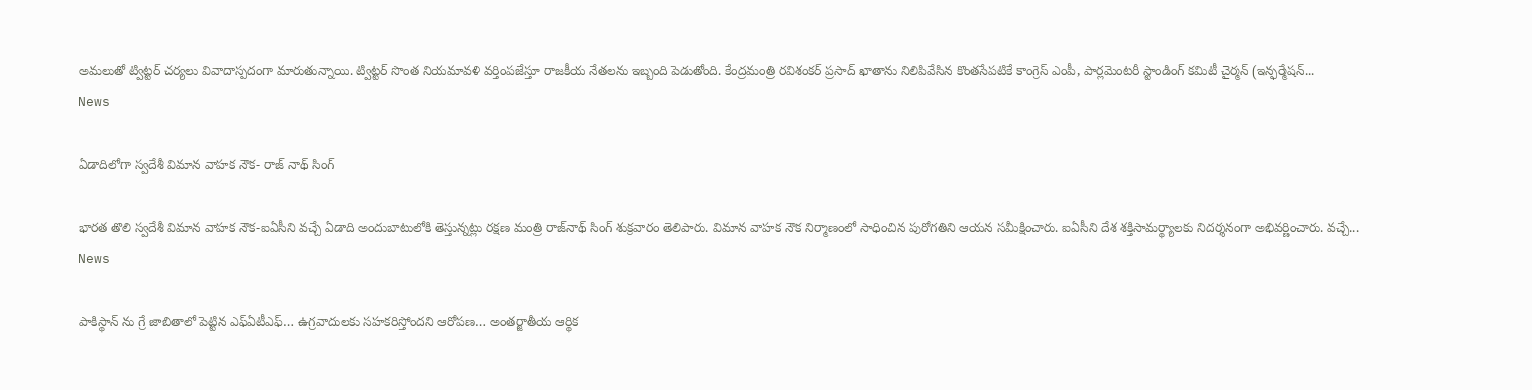అమలుతో ట్విట్టర్ చర్యలు వివాదాస్పదంగా మారుతున్నాయి. ట్విట్టర్ సొంత నియమావళి వర్తింపజేస్తూ రాజకీయ నేతలను ఇబ్బంది పెడుతోంది. కేంద్రమంత్రి రవిశంకర్ ప్రసాద్ ఖాతాను నిలిపివేసిన కొంతసేపటికే కాంగ్రెస్ ఎంపీ, పార్లమెంటరీ స్టాండింగ్ కమిటీ చైర్మన్ (ఇన్ఫర్మేషన్...
News

ఏడాదిలోగా స్వదేశీ విమాన వాహక నౌక- రాజ్ నాథ్ సింగ్

భారత తొలి స్వదేశీ విమాన వాహక నౌక-ఐఏసీని వచ్చే ఏడాది అందుబాటులోకి తెస్తున్నట్లు రక్షణ మంత్రి రాజ్‌నాథ్ సింగ్ శుక్రవారం తెలిపారు. విమాన వాహక నౌక నిర్మాణంలో సాధించిన పురోగతిని ఆయన సమీక్షించారు. ఐఏసీని దేశ శక్తిసామర్థ్యాలకు నిదర్శనంగా అభివర్ణించారు. వచ్చే...
News

పాకిస్థాన్ ను గ్రే జాబితాలో పెట్టిన ఎఫ్ఏటీఎఫ్… ఉగ్రవాదులకు సహకరిస్తోందని ఆరోపణ… అంతర్జాతీయ ఆర్థిక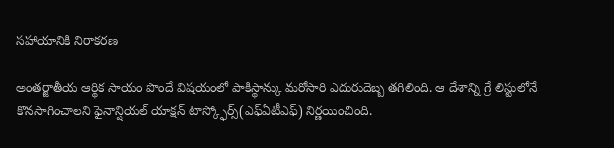సహాయానికి నిరాకరణ

అంతర్జాతీయ ఆర్థిక సాయం పొందే విషయంలో పాకిస్థాన్కు మరోసారి ఎదురుదెబ్బ తగిలింది. ఆ దేశాన్ని గ్రే లిస్టులోనే కొనసాగించాలని ఫైనాన్షియల్ యాక్షన్ టాస్క్ఫోర్స్(ఎఫ్ఏటీఎఫ్) నిర్ణయించింది.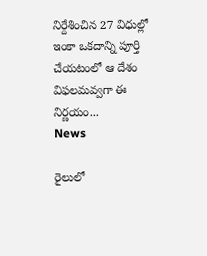నిర్దేశించిన 27 విధుల్లో ఇంకా ఒకదాన్ని పూర్తి చేయటంలో ఆ దేశం విఫలమవ్వగా ఈ నిర్ణయం...
News

రైలులో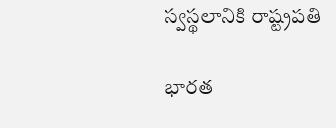స్వస్థలానికి రాష్ట్రపతి

భారత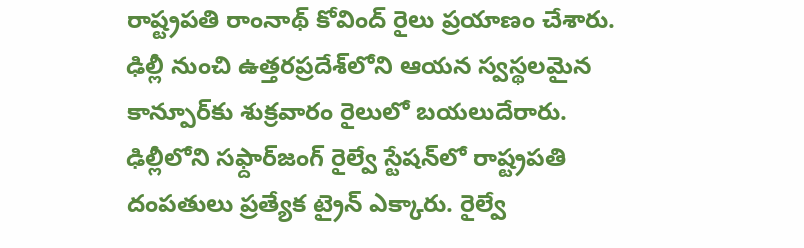రాష్ట్రపతి రాంనాథ్‌ కోవింద్‌ రైలు ప్రయాణం చేశారు. ఢిల్లీ నుంచి ఉత్తరప్రదేశ్‌లోని ఆయన స్వస్థలమైన కాన్పూర్‌కు శుక్రవారం రైలులో బయలుదేరారు. ఢిల్లీలోని సఫ్దార్‌జంగ్‌ రైల్వే స్టేషన్‌లో రాష్ట్రపతి దంపతులు ప్రత్యేక ట్రైన్‌ ఎక్కారు. రైల్వే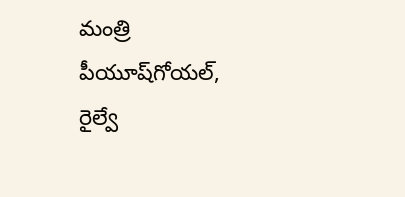మంత్రి పీయూష్‌గోయల్‌, రైల్వే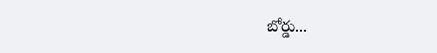బోర్డు...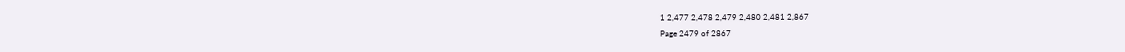1 2,477 2,478 2,479 2,480 2,481 2,867
Page 2479 of 2867